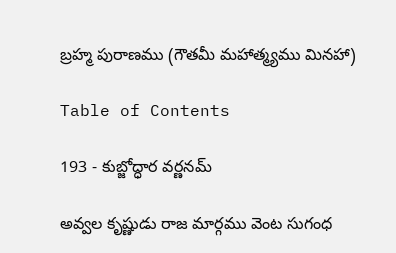బ్రహ్మ పురాణము (గౌతమీ మహాత్మ్యము మినహా)

Table of Contents

193 - కుబ్జోద్ధార వర్ణనమ్‌

అవ్వల కృష్ణుడు రాజ మార్గము వెంట సుగంధ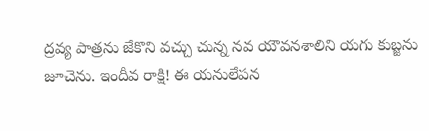ద్రవ్య పాత్రను జేకొని వచ్చు చున్న నవ యౌవనశాలిని యగు కుబ్జను జూచెను. ఇందీవ రాక్షి! ఈ యనులేపన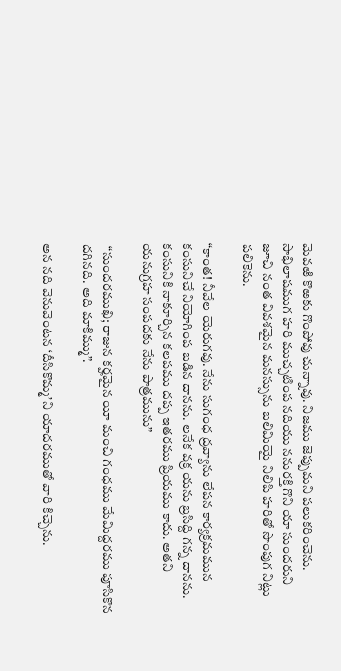మెవఱి కొఱకు గొంపోవు చున్నావు. నిజము జెప్పుమని పలుకరించెను. సాభిలాషముగ హరి ముచ్చటింప నదియు ననురక్తి గొని యా సుందరుని జూచి నంత వివశమైన మనస్సును బలిమియై నిలిపి హరితో సొంపుగ నిట్లు పలికెను.

“కాంత! నీవేల యెరుగవు. నేను సుగంధ ద్రవ్యాను లేపన కార్యక్రమమున కంసునిచే నియోగింప బడిన దానను. లనేక వక్ర యను బ్రసిద్ది గన్న దానను. కంసునికి నాకూర్చిన కలపము దప్ప ఇతరము ప్రియము కాదు. అతని యనుగ్రహ సంపదకు నేను పాత్రమును”

 “సుందరముఖి; రాజున కర్హమైన యీ మంచి గంధము మేమిద్దరము పూసికొన దగినది. అది మాకిమ్ము”.

అన నది వెనువెంటన ‘దీసికొమ్మ’ని యాదరముతో వారి కిచ్చెను.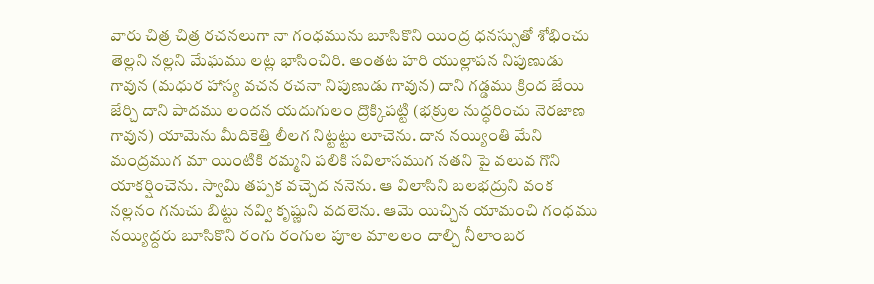వారు చిత్ర చిత్ర రచనలుగా నా గంధమును బూసికొని యింద్ర ధనస్సుతో శోభించు తెల్లని నల్లని మేఘము లట్ల భాసించిరి. అంతట హరి యుల్లాపన నిపుణుడు గావున (మధుర హాస్య వచన రచనా నిపుణుడు గావున) దాని గడ్డము క్రింద జేయి జేర్చి దాని పాదము లందన యదుగులం ద్రొక్కిపట్టి (భక్రుల నుద్ధరించు నెరజాణ గావున) యామెను మీదికెత్తి లీలగ నిట్టట్టు లూచెను. దాన నయ్యింతి మేని మంద్రముగ మా యింటికి రమ్మని పలికి సవిలాసముగ నతని పై వలువ గొని యాకర్షించెను. స్వామి తప్పక వచ్చెద ననెను. ఆ విలాసిని బలభద్రుని వంక నల్లనం గనుచు బిట్టు నవ్వి కృష్ణుని వదలెను. ఆమె యిచ్చిన యామంచి గంధము నయ్యిద్దరు బూసికొని రంగు రంగుల పూల మాలలం దాల్చి నీలాంబర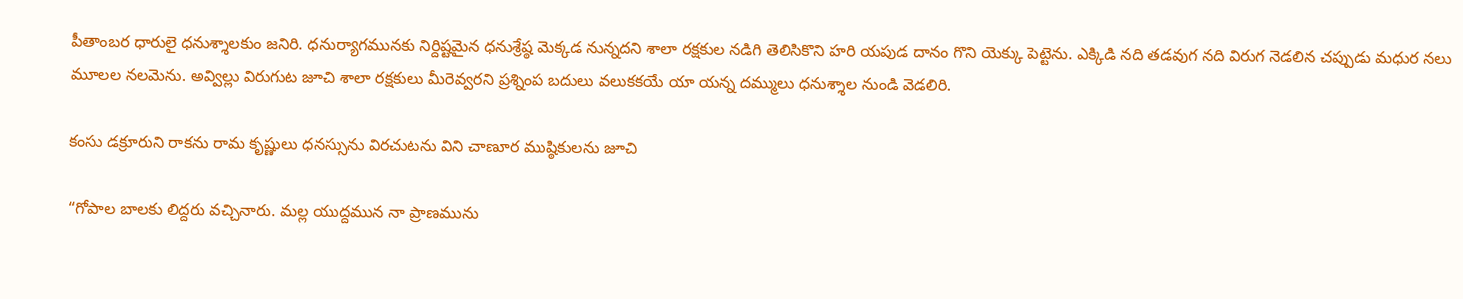పీతాంబర ధారులై ధనుశ్శాలకుం జనిరి. ధనుర్యాగమునకు నిర్దిష్టమైన ధనుశ్రేష్ఠ మెక్కడ నున్నదని శాలా రక్షకుల నడిగి తెలిసికొని హరి యపుడ దానం గొని యెక్కు పెట్టెను. ఎక్కిడి నది తడవుగ నది విరుగ నెడలిన చప్పుడు మధుర నలు మూలల నలమెను. అవ్విల్లు విరుగుట జూచి శాలా రక్షకులు మీరెవ్వరని ప్రశ్నింప బదులు వలుకకయే యా యన్న దమ్ములు ధనుశ్శాల నుండి వెడలిరి.

కంసు డక్రూరుని రాకను రామ కృష్ణులు ధనస్సును విరచుటను విని చాణూర ముష్ఠికులను జూచి

“గోపాల బాలకు లిద్దరు వచ్చినారు. మల్ల యుద్దమున నా ప్రాణమును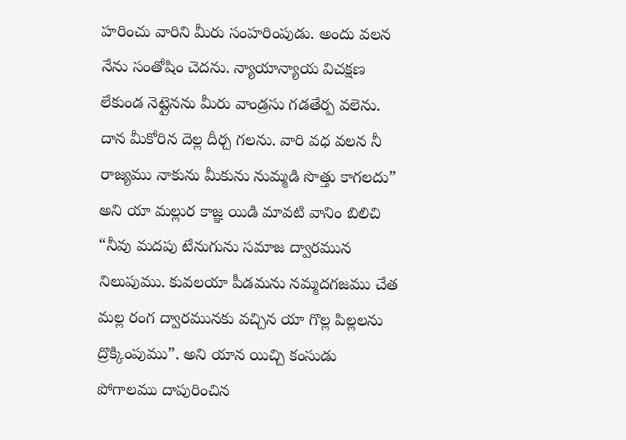హరించు వారిని మీరు సంహరింపుడు. అందు వలన నేను సంతోషిం చెదను. న్యాయాన్యాయ విచక్షణ లేకుండ నెట్లైనను మీరు వాండ్రసు గడతేర్ప వలెను. దాన మీకోరిన దెల్ల దీర్చ గలను. వారి వధ వలన నీ రాజ్యము నాకును మీకును నుమ్మడి సొత్తు కాగలదు” అని యా మల్లుర కాజ్ఞ యిడి మావటి వానిం బిలిచి “నీవు మదపు టేనుగును సమాజ ద్వారమున నిలుపుము. కువలయా పీడమను నమ్మదగజము చేత మల్ల రంగ ద్వారమునకు వచ్చిన యా గొల్ల పిల్లలను ద్రొక్కింపుము”. అని యాన యిచ్చి కంసుడు పోగాలము దాపురించిన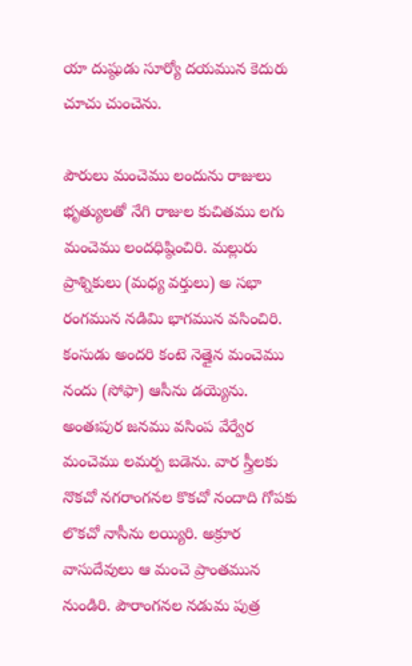యా దుష్ఠుడు సూర్యో దయమున కెదురు చూచు చుంచెను.

పౌరులు మంచెము లందును రాజులు భృత్యులతో నేగి రాజుల కుచితము లగు మంచెము లందధిష్ఠించిరి. మల్లురు ప్రాశ్నికులు (మధ్య వర్తులు) అ సభా రంగమున నడిమి భాగమున వసించిరి. కంసుడు అందరి కంటె నెత్తైన మంచెము నందు (సోఫా) ఆసీను డయ్యెను. అంతఃపుర జనము వసింప వేర్వేర మంచెము లమర్ప బడెను. వార స్త్రీలకు నొకచో నగరాంగనల కొకచో నందాది గోపకు లొకచో నాసీను లయ్యిరి. అక్రూర వాసుదేవులు ఆ మంచె ప్రాంతమున నుండిరి. పౌరాంగనల నడుమ పుత్ర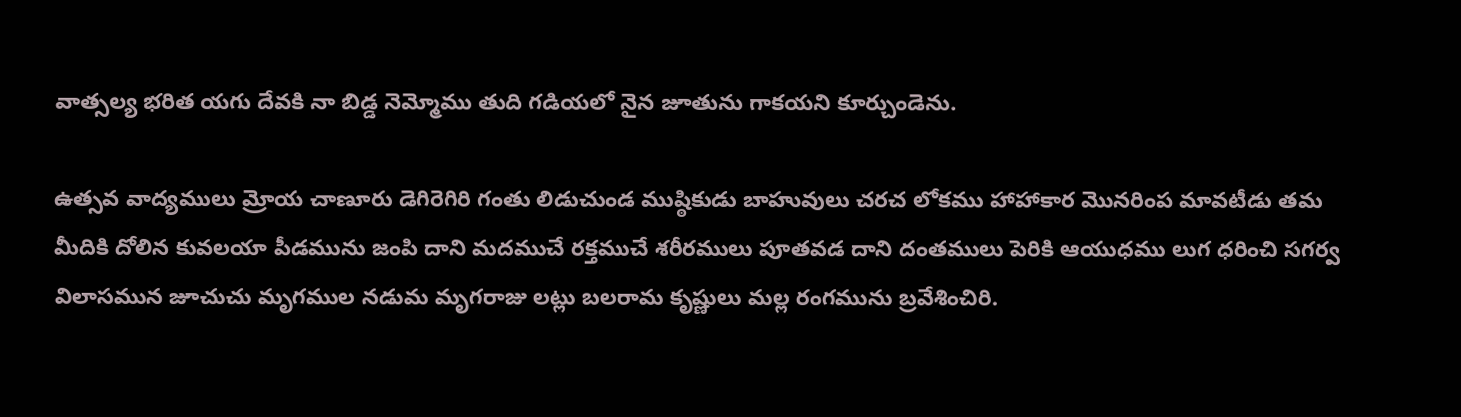వాత్సల్య భరిత యగు దేవకి నా బిడ్డ నెమ్మోము తుది గడియలో నైన జూతును గాకయని కూర్చుండెను.

ఉత్సవ వాద్యములు మ్రోయ చాణూరు డెగిరెగిరి గంతు లిడుచుండ ముష్ఠికుడు బాహువులు చరచ లోకము హాహాకార మొనరింప మావటీడు తమ మీదికి దోలిన కువలయా పీడమును జంపి దాని మదముచే రక్తముచే శరీరములు పూతవడ దాని దంతములు పెరికి ఆయుధము లుగ ధరించి సగర్వ విలాసమున జూచుచు మృగముల నడుమ మృగరాజు లట్లు బలరామ కృష్ణులు మల్ల రంగమును బ్రవేశించిరి.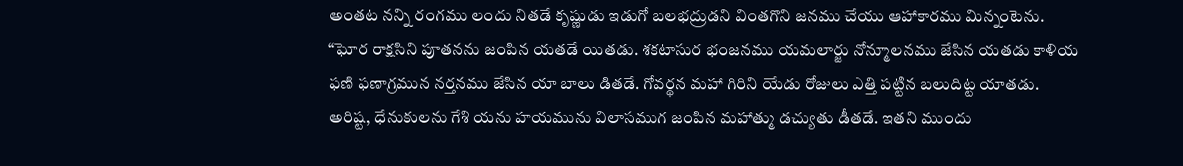అంతట నన్ని రంగము లందు నితడే కృష్ణుడు ఇడుగో బలభద్రుడని వింతగొని జనము చేయు ఆహాకారము మిన్నంటెను. “ఘోర రాక్షసిని పూతనను జంపిన యతడే యితడు. శకటాసుర భంజనము యమలార్జు నోన్మూలనము జేసిన యతడు కాళియ ఫణి ఫణాగ్రమున నర్తనము జేసిన యా బాలు డితడే. గోవర్థన మహా గిరిని యేడు రోజులు ఎత్తి పట్టిన బలుదిట్ట యాతడు. అరిష్ట, ధేనుకులను గేశి యను హయమును విలాసముగ జంపిన మహాత్ము డచ్యుతు డీతడే. ఇతని ముందు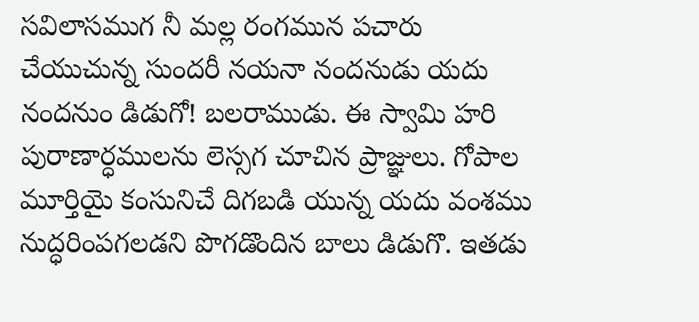సవిలాసముగ నీ మల్ల రంగమున పచారు చేయుచున్న సుందరీ నయనా నందనుడు యదు నందనుం డిడుగో! బలరాముడు. ఈ స్వామి హరి పురాణార్ధములను లెస్సగ చూచిన ప్రాజ్ఞులు. గోపాల మూర్తియై కంసునిచే దిగబడి యున్న యదు వంశము నుద్ధరింపగలడని పొగడొందిన బాలు డిడుగొ. ఇతడు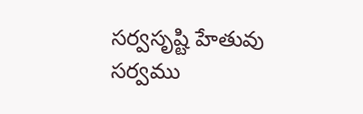సర్వసృష్టి హేతువు సర్వము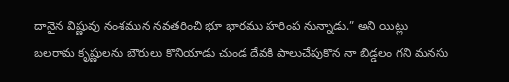దానైన విష్ణువు నంశమున నవతరించి భూ భారము హరింప నున్నాడు.” అని యిట్లు బలరామ కృష్ణులను బౌరులు కొనియాడు చుండ దేవకి పాలుచేపుకొన నా బిడ్డలం గని మనసు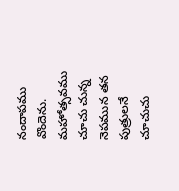నందాపము వొందెను. మహోత్సవము చూచు చున్న నెపమున తన పుత్రులనే చూచుచు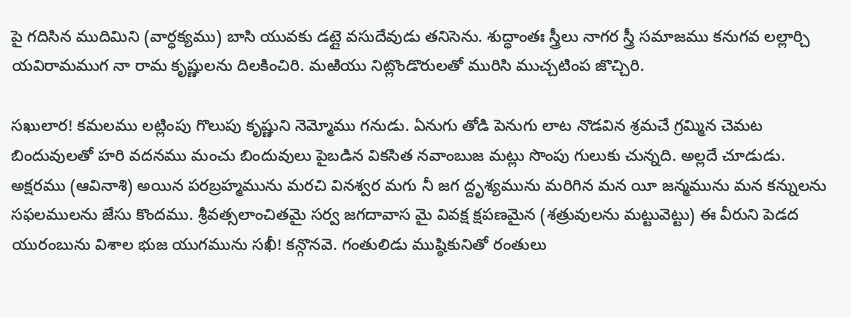పై గదిసిన ముదిమిని (వార్ధక్యము) బాసి యువకు డట్లై వసుదేవుడు తనిసెను. శుద్ధాంతః స్త్రీలు నాగర స్త్రీ సమాజము కనుగవ లల్లార్చి యవిరామముగ నా రామ కృష్ణులను దిలకించిరి. మఱియు నిట్లొండొరులతో మురిసి ముచ్చటింప జొచ్చిరి.

సఖులార! కమలము లట్లింపు గొలుపు కృష్ణుని నెమ్మోము గనుడు. ఏనుగు తోడి పెనుగు లాట నొడవిన శ్రమచే గ్రమ్మిన చెమట బిందువులతో హరి వదనము మంచు బిందువులు పైబడిన వికసిత నవాంబుజ మట్లు సొంపు గులుకు చున్నది. అల్లదే చూడుడు. అక్షరము (ఆవినాశి) అయిన పరబ్రహ్మమును మరచి వినశ్వర మగు నీ జగ ద్దృశ్యమును మరిగిన మన యీ జన్మమును మన కన్నులను సఫలములను జేసు కొందము. శ్రీవత్సలాంచితమై సర్వ జగదావాస మై వివక్ష క్షపణమైన (శత్రువులను మట్టువెట్టు) ఈ వీరుని పెడద యురంబును విశాల భుజ యుగమును సఖీ! కన్గొనవె. గంతులిడు ముష్ఠికునితో రంతులు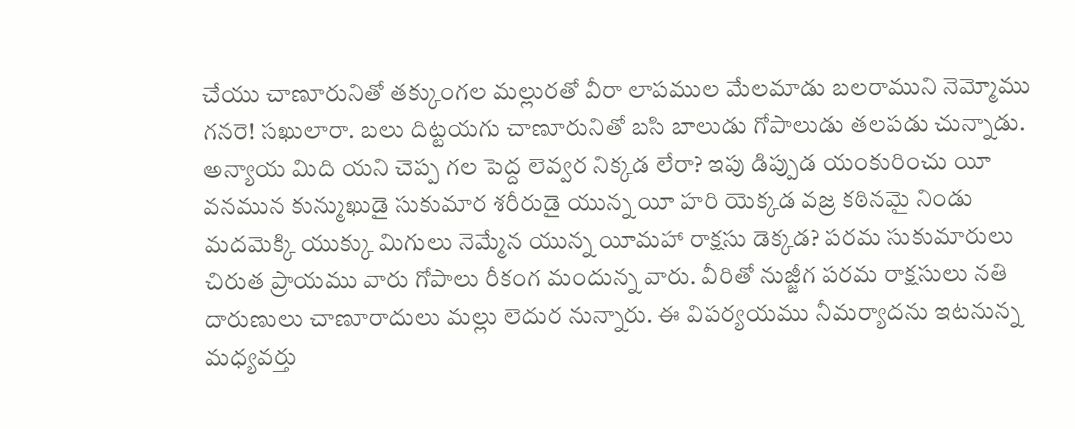చేయు చాణూరునితో తక్కుంగల మల్లురతో వీరా లాపముల మేలమాడు బలరాముని నెమ్మోము గనరె! సఖులారా. బలు దిట్టయగు చాణూరునితో బసి బాలుడు గోపాలుడు తలపడు చున్నాడు. అన్యాయ మిది యని చెప్ప గల పెద్ద లెవ్వర నిక్కడ లేరా? ఇపు డిప్పుడ యంకురించు యీ వనమున కున్ముఖుడై సుకుమార శరీరుడై యున్న యీ హరి యెక్కడ వజ్ర కఠినమై నిండు మదమెక్కి యుక్కు మిగులు నెమ్మేన యున్న యీమహా రాక్షసు డెక్కడ? పరమ సుకుమారులు చిరుత ప్రాయము వారు గోపాలు రీకంగ మందున్న వారు. వీరితో నుజ్జీగ పరమ రాక్షసులు నతి దారుణులు చాణూరాదులు మల్లు లెదుర నున్నారు. ఈ విపర్యయము నీమర్యాదను ఇటనున్న మధ్యవర్తు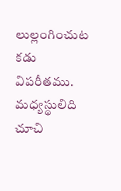లుల్లంగించుట కడు విపరీతము. మధ్యస్థులిది చూచి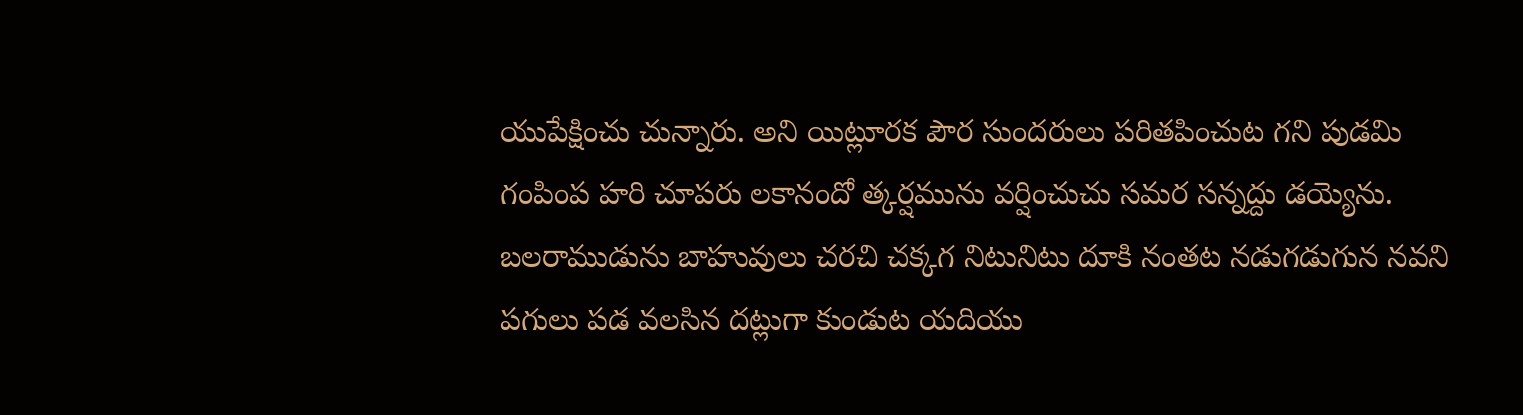యుపేక్షించు చున్నారు. అని యిట్లూరక పౌర సుందరులు పరితపించుట గని పుడమి గంపింప హరి చూపరు లకానందో త్కర్షమును వర్షించుచు సమర సన్నద్దు డయ్యెను. బలరాముడును బాహువులు చరచి చక్కగ నిటునిటు దూకి నంతట నడుగడుగున నవని పగులు పడ వలసిన దట్లుగా కుండుట యదియు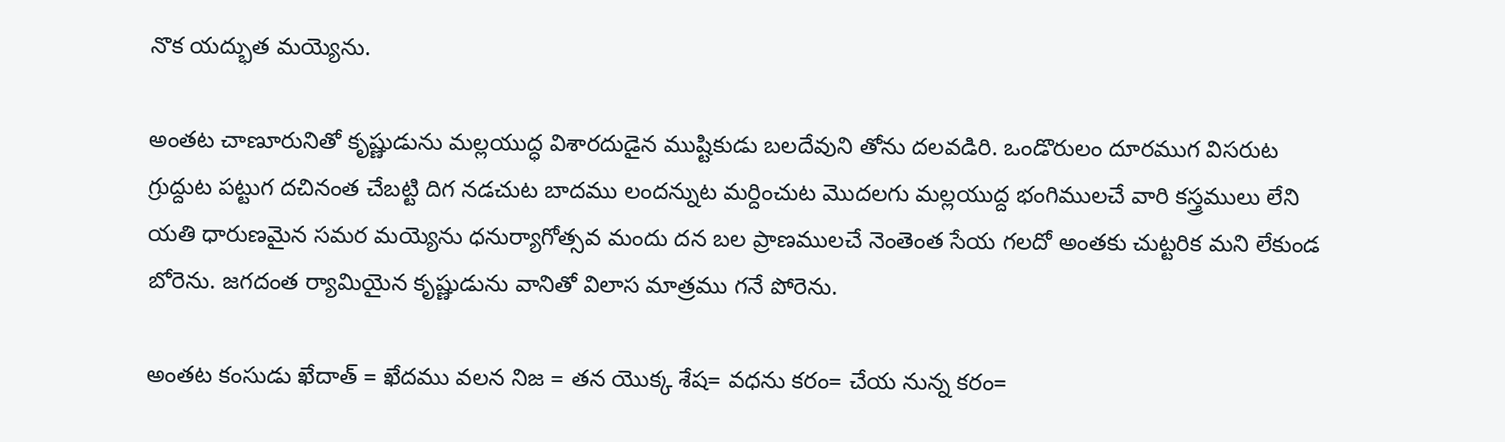నొక యద్భుత మయ్యెను.

అంతట చాణూరునితో కృష్ణుడును మల్లయుద్ధ విశారదుడైన ముష్టికుడు బలదేవుని తోను దలవడిరి. ఒండొరులం దూరముగ విసరుట గ్రుద్దుట పట్టుగ దచినంత చేబట్టి దిగ నడచుట బాదము లందన్నుట మర్దించుట మొదలగు మల్లయుద్ద భంగిములచే వారి కస్త్రములు లేని యతి ధారుణమైన సమర మయ్యెను ధనుర్యాగోత్సవ మందు దన బల ప్రాణములచే నెంతెంత సేయ గలదో అంతకు చుట్టరిక మని లేకుండ బోరెను. జగదంత ర్యామియైన కృష్ణుడును వానితో విలాస మాత్రము గనే పోరెను.

అంతట కంసుడు ఖేదాత్‌ = ఖేదము వలన నిజ = తన యొక్క శేష= వధను కరం= చేయ నున్న కరం=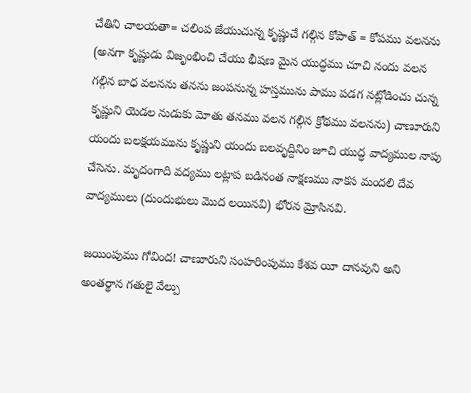చేతిని చాలయతా= చలింప జేయుచున్న కృష్ణుచే గల్గిన కోపాత్‌ = కోపము వలనను (అనగా కృష్ణుడు విజృంభించి చేయు భీషణ మైన యుద్ధము చూచి నందు వలన గల్గిన బాధ వలనను తనను జంపనున్న హస్తమును పాము పడగ నట్లోడించు చున్న కృష్ణుని యెడల నుడుకు మోతు తనము వలన గల్గిన క్రోథము వలనను) చాణూరుని యందు బలక్షయమును కృష్ణుని యందు బలవృద్దినిం జూచి యుద్ధ వాద్యముల నాపు చేసెను. మృదంగాది వద్యము లట్లాప బడినంత నాక్షణము నాకస మందలి దేవ వాద్యములు (దుందుభులు మొద లయినవి) భోరన మ్రోసినవి.

జయింపుము గోవింద! చాణూరుని సంహరింపుము కేశవ యీ దానవుని అని అంతర్థాన గతులై వేల్పు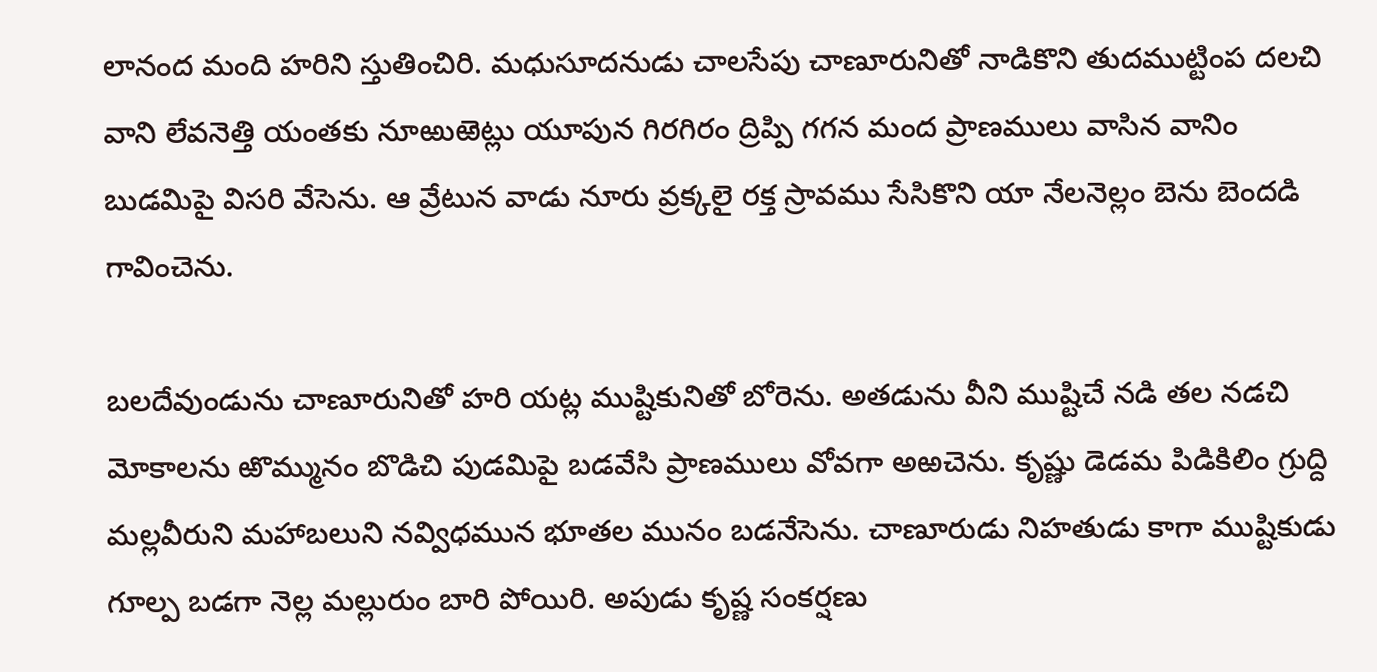లానంద మంది హరిని స్తుతించిరి. మధుసూదనుడు చాలసేపు చాణూరునితో నాడికొని తుదముట్టింప దలచి వాని లేవనెత్తి యంతకు నూఱుఱెట్లు యూపున గిరగిరం ద్రిప్పి గగన మంద ప్రాణములు వాసిన వానిం బుడమిపై విసరి వేసెను. ఆ వ్రేటున వాడు నూరు వ్రక్కలై రక్త స్రావము సేసికొని యా నేలనెల్లం బెను బెందడి గావించెను.

బలదేవుండును చాణూరునితో హరి యట్ల ముష్టికునితో బోరెను. అతడును వీని ముష్టిచే నడి తల నడచి మోకాలను ఱొమ్మునం బొడిచి పుడమిపై బడవేసి ప్రాణములు వోవగా అఱచెను. కృష్ణు డెడమ పిడికిలిం గ్రుద్ది మల్లవీరుని మహాబలుని నవ్విధమున భూతల మునం బడనేసెను. చాణూరుడు నిహతుడు కాగా ముష్టికుడు గూల్ప బడగా నెల్ల మల్లురుం బారి పోయిరి. అపుడు కృష్ణ సంకర్షణు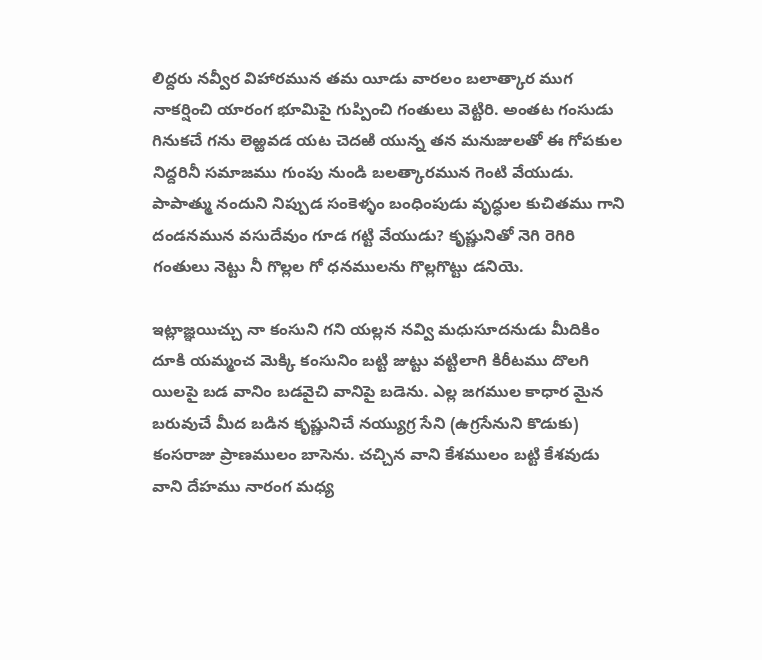లిద్దరు నవ్వీర విహారమున తమ యీడు వారలం బలాత్కార ముగ నాకర్షించి యారంగ భూమిపై గుప్పించి గంతులు వెట్టిరి. అంతట గంసుడు గినుకచే గను లెఱ్ఱవడ యట చెదఱి యున్న తన మనుజులతో ఈ గోపకుల నిద్దరినీ సమాజము గుంపు నుండి బలత్కారమున గెంటి వేయుడు. పాపాత్ము నందుని నిప్పుడ సంకెళ్ళం బంధింపుడు వృద్ధుల కుచితము గాని దండనమున వసుదేవుం గూడ గట్టి వేయుడు? కృష్ణునితో నెగి రెగిరి గంతులు నెట్టు నీ గొల్లల గో ధనములను గొల్లగొట్టు డనియె.

ఇట్లాజ్ఞయిచ్చు నా కంసుని గని యల్లన నవ్వి మధుసూదనుడు మీదికిం దూకి యమ్మంచ మెక్కి కంసునిం బట్టి జుట్టు వట్టిలాగి కిరీటము దొలగి యిలపై బడ వానిం బడవైచి వానిపై బడెను. ఎల్ల జగముల కాధార మైన బరువుచే మీద బడిన కృష్ణునిచే నయ్యుగ్ర సేని (ఉగ్రసేనుని కొడుకు) కంసరాజు ప్రాణములం బాసెను. చచ్చిన వాని కేశములం బట్టి కేశవుడు వాని దేహము నారంగ మధ్య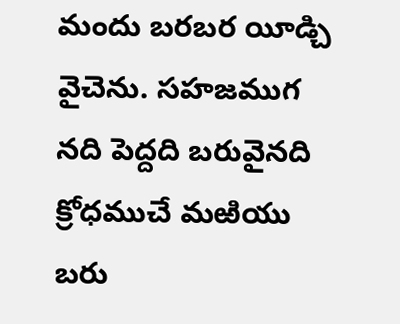మందు బరబర యీడ్చి వైచెను. సహజముగ నది పెద్దది బరువైనది క్రోధముచే మఱియు బరు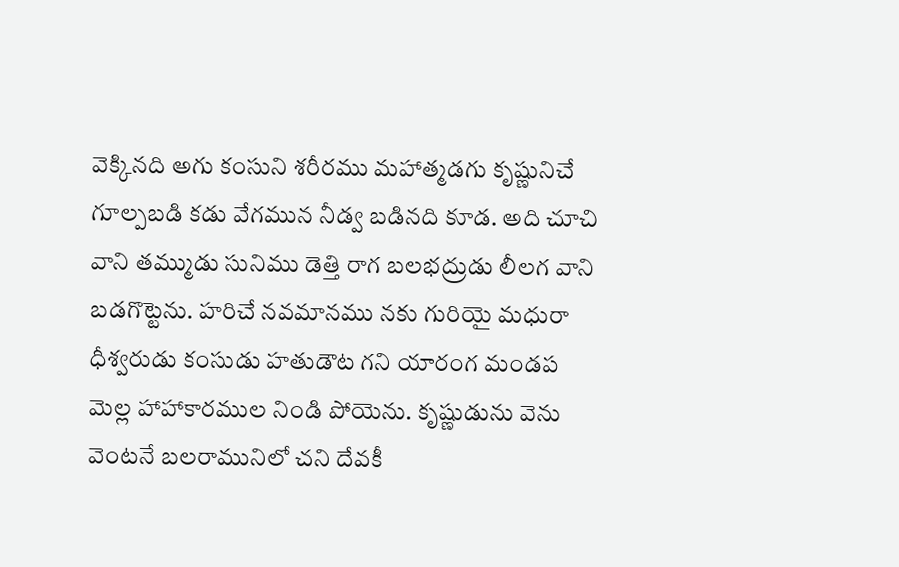వెక్కినది అగు కంసుని శరీరము మహాత్మడగు కృష్ణునిచే గూల్పబడి కడు వేగమున నీడ్వ బడినది కూడ. అది చూచి వాని తమ్ముడు సునిము డెత్తి రాగ బలభద్రుడు లీలగ వాని బడగొట్టెను. హరిచే నవమానము నకు గురియై మధురా ధీశ్వరుడు కంసుడు హతుడౌట గని యారంగ మండప మెల్ల హాహాకారముల నిండి పోయెను. కృష్ణుడును వెను వెంటనే బలరామునిలో చని దేవకీ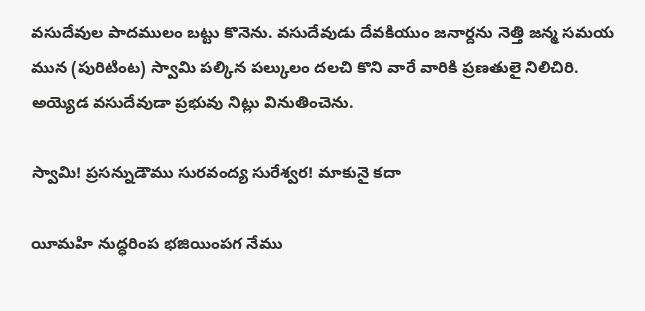వసుదేవుల పాదములం బట్టు కొనెను. వసుదేవుడు దేవకియుం జనార్దను నెత్తి జన్మ సమయ మున (పురిటింట) స్వామి పల్కిన పల్కులం దలచి కొని వారే వారికి ప్రణతులై నిలిచిరి. అయ్యెడ వసుదేవుడా ప్రభువు నిట్లు వినుతించెను.

స్వామి! ప్రసన్నుడౌము సురవంద్య సురేశ్వర! మాకునై కదా

యీమహి నుద్ధరింప భజియింపగ నేము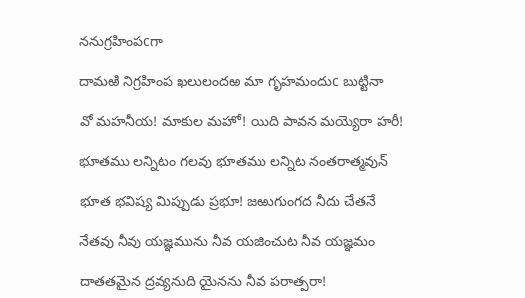ననుగ్రహింపcగా

దామఱి నిగ్రహింప ఖలులందఱ మా గృహమందుc బుట్టినా

వో మహనీయ! మాకుల మహో! యిది పావన మయ్యెరా హరీ!

భూతము లన్నిటం గలవు భూతము లన్నిట నంతరాత్మవున్‌

భూత భవిష్య మిప్పుడు ప్రభూ! జఱుగుంగద నీదు చేతనే

నేతవు నీవు యజ్ఞమును నీవ యజించుట నీవ యజ్ఞమం

దాతతమైన ద్రవ్యనుది యైనను నీవ పరాత్పరా!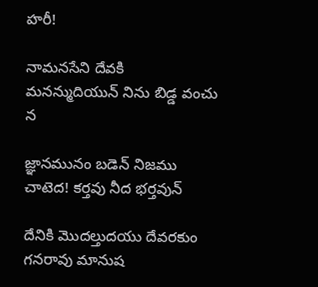హరీ!

నామనసేని దేవకి మనన్ముదియున్‌ నిను బిడ్డ వంచు న

జ్ఞానమునం బడెన్‌ నిజము చాటెద! కర్తవు నీద భర్తవున్‌

దేనికి మొదల్తుదయు దేవరకుం గనరావు మానుష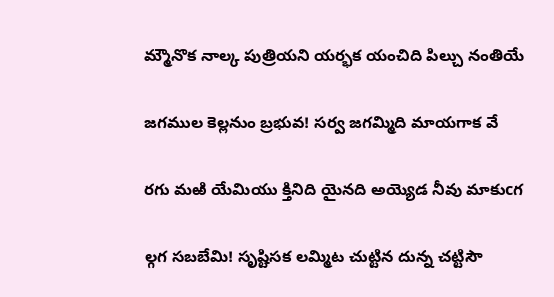మ్మౌనొక నాల్క పుత్రియని యర్భక యంచిది పిల్చు నంతియే

జగముల కెల్లనుం బ్రభువ! సర్వ జగమ్మిది మాయగాక వే

రగు మఱి యేమియు క్తినిది యైనది అయ్యెడ నీవు మాకుcగ

ల్గగ సబబేమి! సృష్టిసక లమ్మిట చుట్టిన దున్న చట్టిసౌ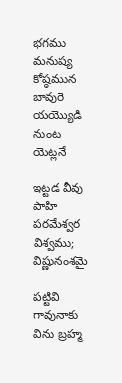భగము మనుష్య కోష్ఠమున బావురె యయ్యొడి నుంట యెట్లనే

ఇట్టడ వీవు పాహి పరమేశ్వర విశ్వము; విష్ణునంశమై

పట్టివి గావునాకు విను బ్రహ్మ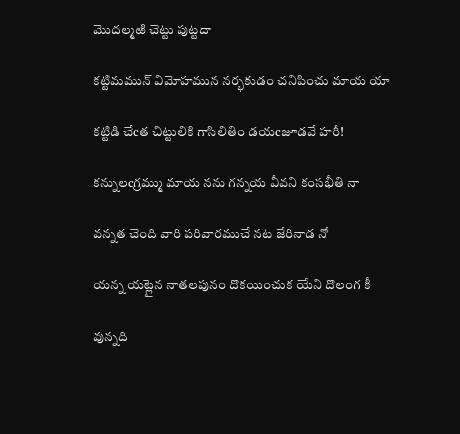మొదల్మఱి చెట్టు పుట్టదా

కట్టిమమున్‌ విమోహమున నర్భకుడం చనిపించు మాయ యా

కట్టిడి చేcత చిట్టులికి గాసిలితిం డయcజూడవే హరీ!

కన్నులcగ్రమ్ము మాయ నను గన్నయ వీవని కంసభీతి నా

వన్నత చెంది వారి పరివారముచే నట జేరినాడ నో

యన్న యట్లైన నాతలపునం దొకయించుక యేని దొలంగ కీ

వున్నది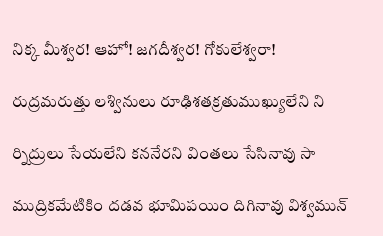నిక్క మీశ్వర! ఆహో! జగదీశ్వర! గోకులేశ్వరా!

రుద్రమరుత్తు లశ్వినులు రూఢిశతక్రతుముఖ్యులేని ని

ర్నిద్రులు సేయలేని కననేరని వింతలు సేసినావు సా

ముద్రికమేటికిం దడవ భూమిపయిం దిగినావు విశ్వమున్‌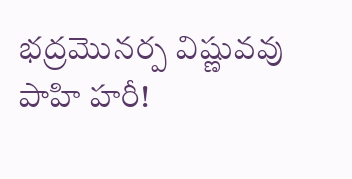భద్రమొనర్ప విష్ణువవు పాహి హరీ!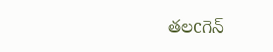తలcగెన్‌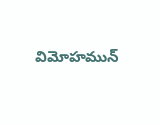విమోహమున్‌